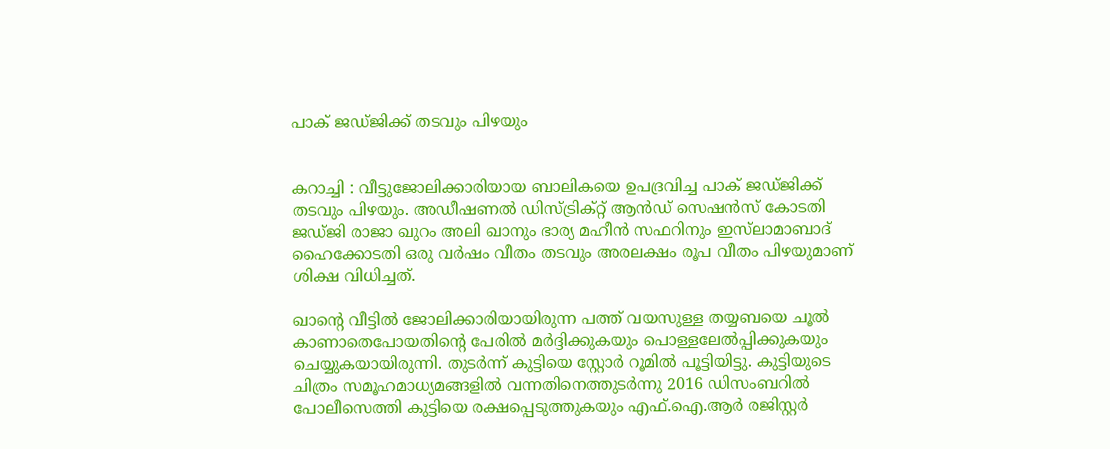പാക് ജഡ്ജിക്ക് തടവും പിഴയും


കറാച്ചി : വീട്ടുജോലിക്കാരിയായ ബാലികയെ ഉപദ്രവിച്ച പാക് ജഡ്ജിക്ക് തടവും പിഴയും. അഡീഷണൽ ഡിസ്ട്രിക്‌റ്റ് ആൻഡ് സെഷൻസ് കോടതി ജഡ്ജി രാജാ ഖുറം അലി ഖാനും ഭാര്യ മഹീൻ സഫറിനും ഇസ്‌ലാമാബാദ് ഹൈക്കോടതി ഒരു വർഷം വീതം തടവും അരലക്ഷം രൂപ വീതം പിഴയുമാണ് ശിക്ഷ വിധിച്ചത്.

ഖാന്‍റെ വീട്ടിൽ ജോലിക്കാരിയായിരുന്ന പത്ത് വയസുള്ള തയ്യബയെ ചൂൽ കാണാതെപോയതിന്‍റെ പേരിൽ മർദ്ദിക്കുകയും പൊള്ളലേൽപ്പിക്കുകയും ചെയ്യുകയായിരുന്നി. തുടർന്ന് കുട്ടിയെ സ്റ്റോർ റൂമിൽ പൂട്ടിയിട്ടു. കുട്ടിയുടെ ചിത്രം സമൂഹമാധ്യമങ്ങളിൽ വന്നതിനെത്തുടർന്നു 2016 ഡിസംബറിൽ പോലീസെത്തി കുട്ടിയെ രക്ഷപ്പെടുത്തുകയും എഫ്.ഐ.ആർ രജിസ്റ്റർ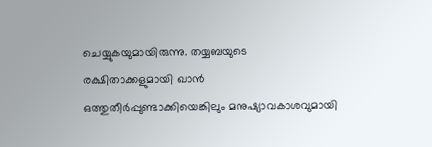ചെയ്യുകയുമായിരുന്നു. തയ്യബയുടെ രക്ഷിതാക്കളുമായി ഖാൻ ഒത്തുതീർപ്പുണ്ടാക്കിയെങ്കിലും മനുഷ്യാവകാശവുമായി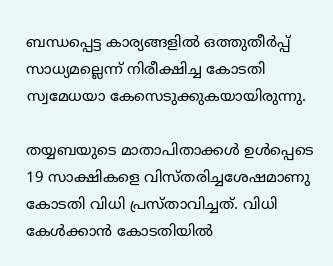ബന്ധപ്പെട്ട കാര്യങ്ങളിൽ ഒത്തുതീർപ്പ് സാധ്യമല്ലെന്ന് നിരീക്ഷിച്ച കോടതി സ്വമേധയാ കേസെടുക്കുകയായിരുന്നു.

തയ്യബയുടെ മാതാപിതാക്കൾ ഉൾപ്പെടെ 19 സാക്ഷികളെ വിസ്തരിച്ചശേഷമാണു കോടതി വിധി പ്രസ്താവിച്ചത്. വിധി കേൾക്കാൻ കോടതിയിൽ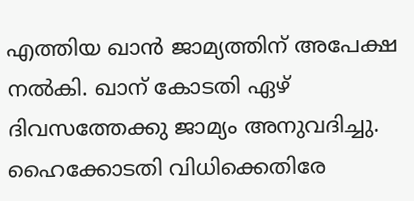എത്തിയ ഖാൻ ജാമ്യത്തിന് അപേക്ഷ നൽകി. ഖാന് കോടതി ഏഴ് ദിവസത്തേക്കു ജാമ്യം അനുവദിച്ചു. ഹൈക്കോടതി വിധിക്കെതിരേ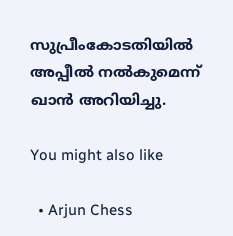സുപ്രീംകോടതിയിൽ അപ്പീൽ നൽകുമെന്ന് ഖാൻ അറിയിച്ചു.

You might also like

  • Arjun Chess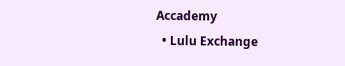Accademy
  • Lulu Exchange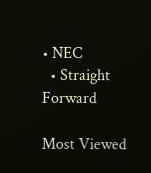• NEC
  • Straight Forward

Most Viewed